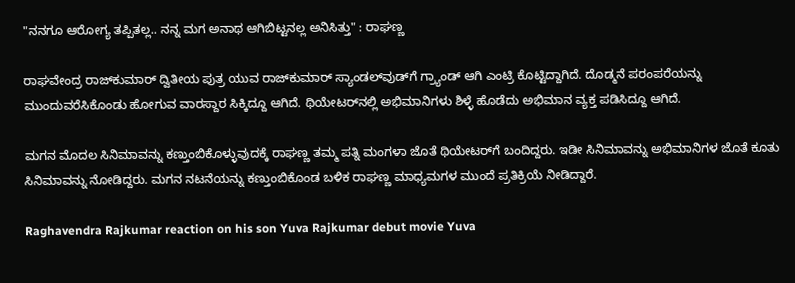"ನನಗೂ ಆರೋಗ್ಯ ತಪ್ಪಿತಲ್ಲ.. ನನ್ನ ಮಗ ಅನಾಥ ಆಗಿಬಿಟ್ಟನಲ್ಲ ಅನಿಸಿತ್ತು" : ರಾಘಣ್ಣ

ರಾಘವೇಂದ್ರ ರಾಜ್‌ಕುಮಾರ್ ದ್ವಿತೀಯ ಪುತ್ರ ಯುವ ರಾಜ್‌ಕುಮಾರ್ ಸ್ಯಾಂಡಲ್‌ವುಡ್‌ಗೆ ಗ್ರ್ಯಾಂಡ್ ಆಗಿ ಎಂಟ್ರಿ ಕೊಟ್ಟಿದ್ದಾಗಿದೆ. ದೊಡ್ಮನೆ ಪರಂಪರೆಯನ್ನು ಮುಂದುವರೆಸಿಕೊಂಡು ಹೋಗುವ ವಾರಸ್ದಾರ ಸಿಕ್ಕಿದ್ದೂ ಆಗಿದೆ. ಥಿಯೇಟರ್‌ನಲ್ಲಿ ಅಭಿಮಾನಿಗಳು ಶಿಳ್ಳೆ ಹೊಡೆದು ಅಭಿಮಾನ ವ್ಯಕ್ತ ಪಡಿಸಿದ್ದೂ ಆಗಿದೆ.

ಮಗನ ಮೊದಲ ಸಿನಿಮಾವನ್ನು ಕಣ್ತುಂಬಿಕೊಳ್ಳುವುದಕ್ಕೆ ರಾಘಣ್ಣ ತಮ್ಮ ಪತ್ನಿ ಮಂಗಳಾ ಜೊತೆ ಥಿಯೇಟರ್‌ಗೆ ಬಂದಿದ್ದರು. ಇಡೀ ಸಿನಿಮಾವನ್ನು ಅಭಿಮಾನಿಗಳ ಜೊತೆ ಕೂತು ಸಿನಿಮಾವನ್ನು ನೋಡಿದ್ದರು. ಮಗನ ನಟನೆಯನ್ನು ಕಣ್ತುಂಬಿಕೊಂಡ ಬಳಿಕ ರಾಘಣ್ಣ ಮಾಧ್ಯಮಗಳ ಮುಂದೆ ಪ್ರತಿಕ್ರಿಯೆ ನೀಡಿದ್ದಾರೆ.

Raghavendra Rajkumar reaction on his son Yuva Rajkumar debut movie Yuva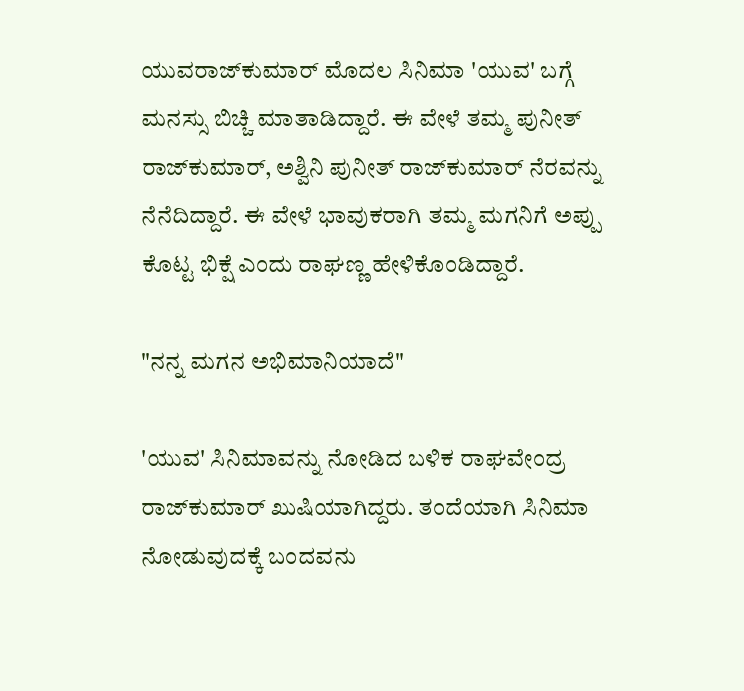ಯುವರಾಜ್‌ಕುಮಾರ್ ಮೊದಲ ಸಿನಿಮಾ 'ಯುವ' ಬಗ್ಗೆ ಮನಸ್ಸು ಬಿಚ್ಚಿ ಮಾತಾಡಿದ್ದಾರೆ. ಈ ವೇಳೆ ತಮ್ಮ ಪುನೀತ್ ರಾಜ್‌ಕುಮಾರ್, ಅಶ್ವಿನಿ ಪುನೀತ್ ರಾಜ್‌ಕುಮಾರ್ ನೆರವನ್ನು ನೆನೆದಿದ್ದಾರೆ. ಈ ವೇಳೆ ಭಾವುಕರಾಗಿ ತಮ್ಮ ಮಗನಿಗೆ ಅಪ್ಪು ಕೊಟ್ಟ ಭಿಕ್ಷೆ ಎಂದು ರಾಘಣ್ಣ ಹೇಳಿಕೊಂಡಿದ್ದಾರೆ.

"ನನ್ನ ಮಗನ ಅಭಿಮಾನಿಯಾದೆ"

'ಯುವ' ಸಿನಿಮಾವನ್ನು ನೋಡಿದ ಬಳಿಕ ರಾಘವೇಂದ್ರ ರಾಜ್‌ಕುಮಾರ್ ಖುಷಿಯಾಗಿದ್ದರು. ತಂದೆಯಾಗಿ ಸಿನಿಮಾ ನೋಡುವುದಕ್ಕೆ ಬಂದವನು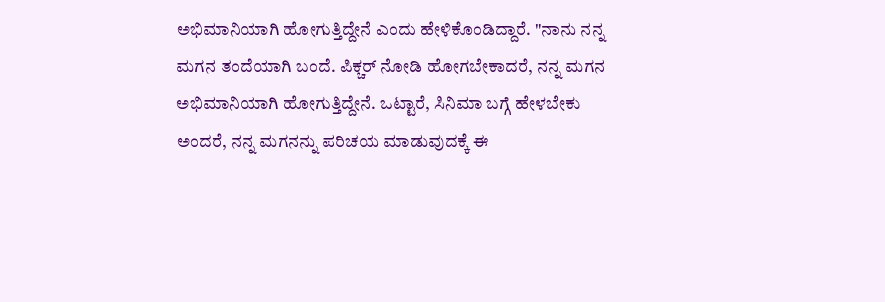ಅಭಿಮಾನಿಯಾಗಿ ಹೋಗುತ್ತಿದ್ದೇನೆ ಎಂದು ಹೇಳಿಕೊಂಡಿದ್ದಾರೆ. "ನಾನು ನನ್ನ ಮಗನ ತಂದೆಯಾಗಿ ಬಂದೆ. ಪಿಕ್ಚರ್ ನೋಡಿ ಹೋಗಬೇಕಾದರೆ, ನನ್ನ ಮಗನ ಅಭಿಮಾನಿಯಾಗಿ ಹೋಗುತ್ತಿದ್ದೇನೆ. ಒಟ್ಟಾರೆ, ಸಿನಿಮಾ ಬಗ್ಗೆ ಹೇಳಬೇಕು ಅಂದರೆ, ನನ್ನ ಮಗನನ್ನು ಪರಿಚಯ ಮಾಡುವುದಕ್ಕೆ ಈ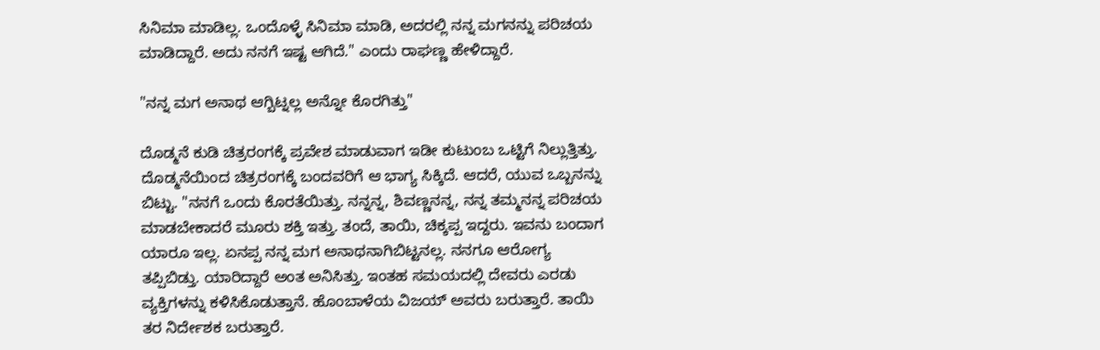ಸಿನಿಮಾ ಮಾಡಿಲ್ಲ. ಒಂದೊಳ್ಳೆ ಸಿನಿಮಾ ಮಾಡಿ, ಅದರಲ್ಲಿ ನನ್ನ ಮಗನನ್ನು ಪರಿಚಯ ಮಾಡಿದ್ದಾರೆ. ಅದು ನನಗೆ ಇಷ್ಟ ಆಗಿದೆ." ಎಂದು ರಾಘಣ್ಣ ಹೇಳಿದ್ದಾರೆ.

"ನನ್ನ ಮಗ ಅನಾಥ ಆಗ್ಬಿಟ್ನಲ್ಲ ಅನ್ನೋ ಕೊರಗಿತ್ತು"

ದೊಡ್ಮನೆ ಕುಡಿ ಚಿತ್ರರಂಗಕ್ಕೆ ಪ್ರವೇಶ ಮಾಡುವಾಗ ಇಡೀ ಕುಟುಂಬ ಒಟ್ಟಿಗೆ ನಿಲ್ಲುತ್ತಿತ್ತು. ದೊಡ್ಮನೆಯಿಂದ ಚಿತ್ರರಂಗಕ್ಕೆ ಬಂದವರಿಗೆ ಆ ಭಾಗ್ಯ ಸಿಕ್ಕಿದೆ. ಆದರೆ, ಯುವ ಒಬ್ಬನನ್ನು ಬಿಟ್ಟು. "ನನಗೆ ಒಂದು ಕೊರತೆಯಿತ್ತು. ನನ್ನನ್ನ, ಶಿವಣ್ಣನನ್ನ, ನನ್ನ ತಮ್ಮನನ್ನ ಪರಿಚಯ ಮಾಡಬೇಕಾದರೆ ಮೂರು ಶಕ್ತಿ ಇತ್ತು. ತಂದೆ, ತಾಯಿ, ಚಿಕ್ಕಪ್ಪ ಇದ್ದರು. ಇವನು ಬಂದಾಗ ಯಾರೂ ಇಲ್ಲ. ಏನಪ್ಪ ನನ್ನ ಮಗ ಅನಾಥನಾಗಿಬಿಟ್ಟನಲ್ಲ. ನನಗೂ ಆರೋಗ್ಯ ತಪ್ಪಿಬಿಡ್ತು. ಯಾರಿದ್ದಾರೆ ಅಂತ ಅನಿಸಿತ್ತು. ಇಂತಹ ಸಮಯದಲ್ಲಿ ದೇವರು ಎರಡು ವ್ಯಕ್ತಿಗಳನ್ನು ಕಳಿಸಿಕೊಡುತ್ತಾನೆ. ಹೊಂಬಾಳೆಯ ವಿಜಯ್ ಅವರು ಬರುತ್ತಾರೆ. ತಾಯಿ ತರ ನಿರ್ದೇಶಕ ಬರುತ್ತಾರೆ.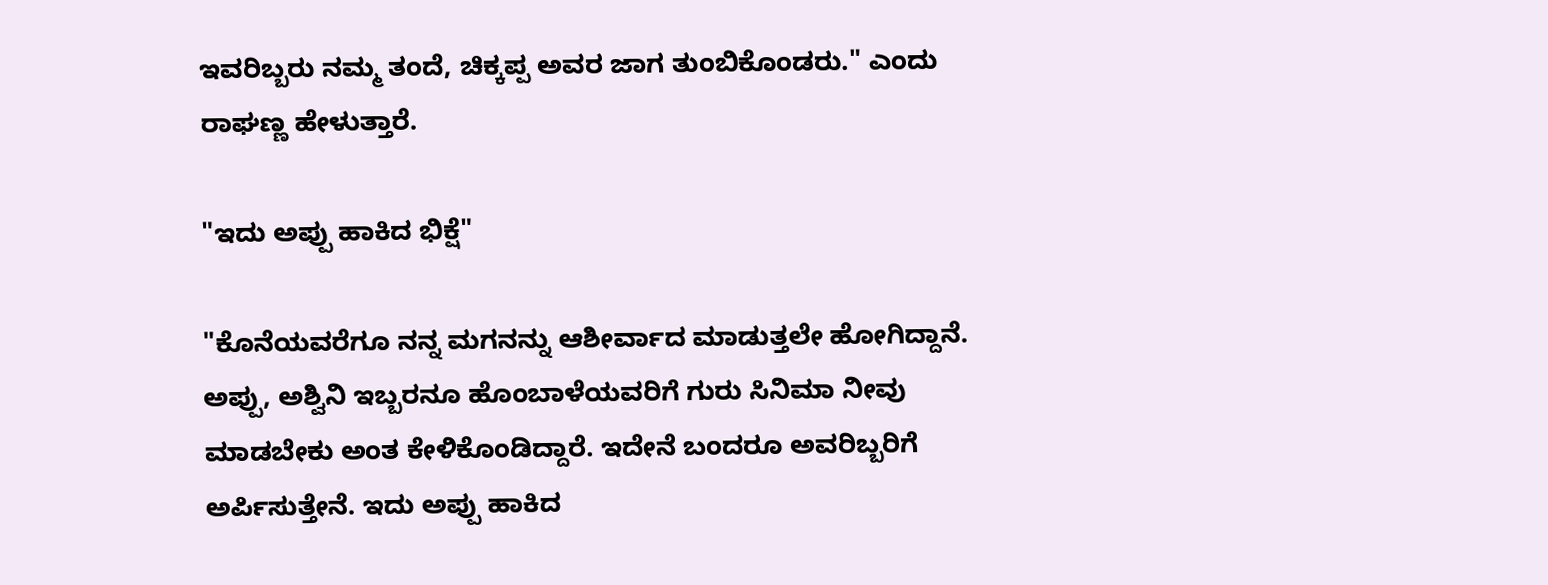ಇವರಿಬ್ಬರು ನಮ್ಮ ತಂದೆ, ಚಿಕ್ಕಪ್ಪ ಅವರ ಜಾಗ ತುಂಬಿಕೊಂಡರು." ಎಂದು ರಾಘಣ್ಣ ಹೇಳುತ್ತಾರೆ.

"ಇದು ಅಪ್ಪು ಹಾಕಿದ ಭಿಕ್ಷೆ"

"ಕೊನೆಯವರೆಗೂ ನನ್ನ ಮಗನನ್ನು ಆಶೀರ್ವಾದ ಮಾಡುತ್ತಲೇ ಹೋಗಿದ್ದಾನೆ. ಅಪ್ಪು, ಅಶ್ವಿನಿ ಇಬ್ಬರನೂ ಹೊಂಬಾಳೆಯವರಿಗೆ ಗುರು ಸಿನಿಮಾ ನೀವು ಮಾಡಬೇಕು ಅಂತ ಕೇಳಿಕೊಂಡಿದ್ದಾರೆ. ಇದೇನೆ ಬಂದರೂ ಅವರಿಬ್ಬರಿಗೆ ಅರ್ಪಿಸುತ್ತೇನೆ. ಇದು ಅಪ್ಪು ಹಾಕಿದ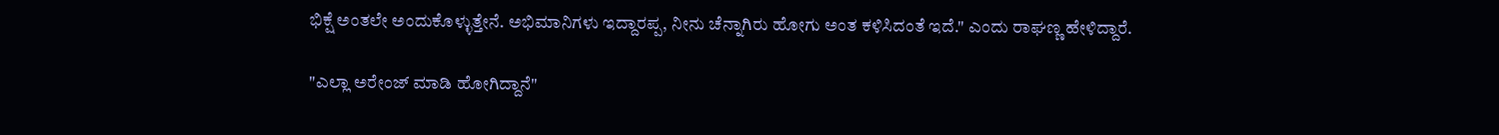ಭಿಕ್ಷೆ ಅಂತಲೇ ಅಂದುಕೊಳ್ಳುತ್ತೇನೆ. ಅಭಿಮಾನಿಗಳು ಇದ್ದಾರಪ್ಪ, ನೀನು ಚೆನ್ನಾಗಿರು ಹೋಗು ಅಂತ ಕಳಿಸಿದಂತೆ ಇದೆ." ಎಂದು ರಾಘಣ್ಣ ಹೇಳಿದ್ದಾರೆ.

"ಎಲ್ಲಾ ಅರೇಂಜ್ ಮಾಡಿ ಹೋಗಿದ್ದಾನೆ"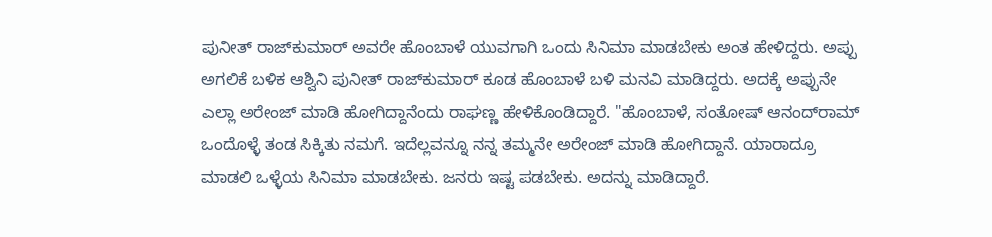ಪುನೀತ್ ರಾಜ್‌ಕುಮಾರ್ ಅವರೇ ಹೊಂಬಾಳೆ ಯುವಗಾಗಿ ಒಂದು ಸಿನಿಮಾ ಮಾಡಬೇಕು ಅಂತ ಹೇಳಿದ್ದರು. ಅಪ್ಪು ಅಗಲಿಕೆ ಬಳಿಕ ಆಶ್ವಿನಿ ಪುನೀತ್ ರಾಜ್‌ಕುಮಾರ್ ಕೂಡ ಹೊಂಬಾಳೆ ಬಳಿ ಮನವಿ ಮಾಡಿದ್ದರು. ಅದಕ್ಕೆ ಅಪ್ಪುನೇ ಎಲ್ಲಾ ಅರೇಂಜ್ ಮಾಡಿ ಹೋಗಿದ್ದಾನೆಂದು ರಾಘಣ್ಣ ಹೇಳಿಕೊಂಡಿದ್ದಾರೆ. "ಹೊಂಬಾಳೆ, ಸಂತೋಷ್ ಆನಂದ್‌ರಾಮ್ ಒಂದೊಳ್ಳೆ ತಂಡ ಸಿಕ್ಕಿತು ನಮಗೆ. ಇದೆಲ್ಲವನ್ನೂ ನನ್ನ ತಮ್ಮನೇ ಅರೇಂಜ್ ಮಾಡಿ ಹೋಗಿದ್ದಾನೆ. ಯಾರಾದ್ರೂ ಮಾಡಲಿ ಒಳ್ಳೆಯ ಸಿನಿಮಾ ಮಾಡಬೇಕು. ಜನರು ಇಷ್ಟ ಪಡಬೇಕು. ಅದನ್ನು ಮಾಡಿದ್ದಾರೆ.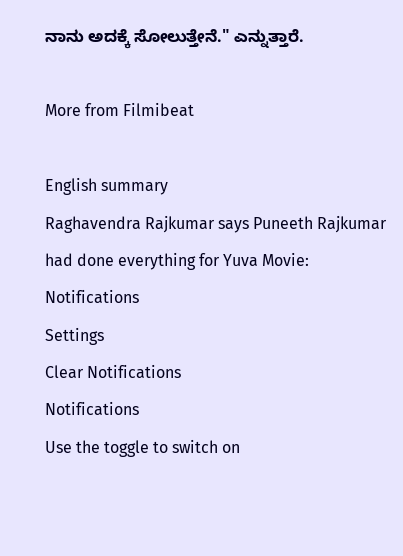ನಾನು ಅದಕ್ಕೆ ಸೋಲುತ್ತೇನೆ." ಎನ್ನುತ್ತಾರೆ.

More from Filmibeat

English summary
Raghavendra Rajkumar says Puneeth Rajkumar had done everything for Yuva Movie:
Notifications
Settings
Clear Notifications
Notifications
Use the toggle to switch on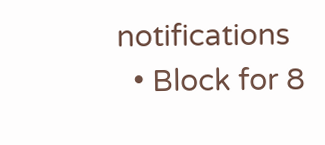notifications
  • Block for 8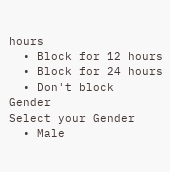hours
  • Block for 12 hours
  • Block for 24 hours
  • Don't block
Gender
Select your Gender
  • Male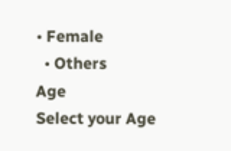• Female
  • Others
Age
Select your Age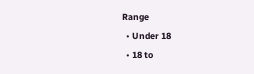Range
  • Under 18
  • 18 to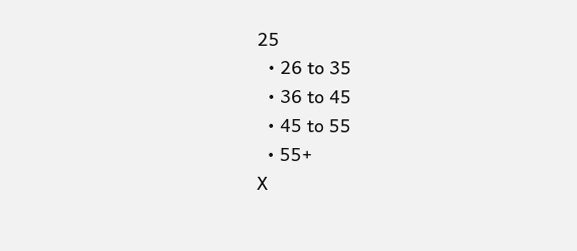25
  • 26 to 35
  • 36 to 45
  • 45 to 55
  • 55+
X